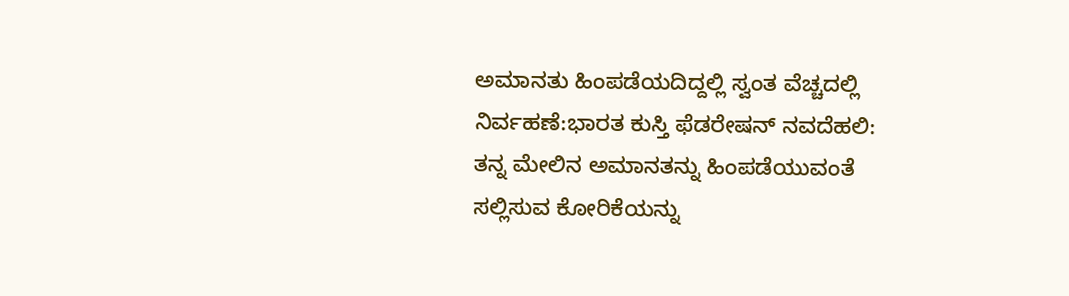ಅಮಾನತು ಹಿಂಪಡೆಯದಿದ್ದಲ್ಲಿ ಸ್ವಂತ ವೆಚ್ಚದಲ್ಲಿ ನಿರ್ವಹಣೆ:ಭಾರತ ಕುಸ್ತಿ ಫೆಡರೇಷನ್ ನವದೆಹಲಿ: ತನ್ನ ಮೇಲಿನ ಅಮಾನತನ್ನು ಹಿಂಪಡೆಯುವಂತೆ ಸಲ್ಲಿಸುವ ಕೋರಿಕೆಯನ್ನು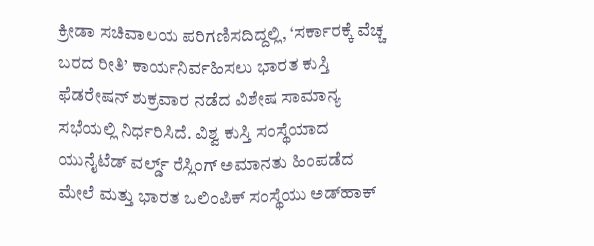ಕ್ರೀಡಾ ಸಚಿವಾಲಯ ಪರಿಗಣಿಸದಿದ್ದಲ್ಲಿ, ‘ಸರ್ಕಾರಕ್ಕೆ ವೆಚ್ಚ ಬರದ ರೀತಿ’ ಕಾರ್ಯನಿರ್ವಹಿಸಲು ಭಾರತ ಕುಸ್ತಿ ಫೆಡರೇಷನ್ ಶುಕ್ರವಾರ ನಡೆದ ವಿಶೇಷ ಸಾಮಾನ್ಯ ಸಭೆಯಲ್ಲಿ ನಿರ್ಧರಿಸಿದೆ. ವಿಶ್ವ ಕುಸ್ತಿ ಸಂಸ್ಥೆಯಾದ ಯುನೈಟೆಡ್‌ ವರ್ಲ್ಡ್‌ ರೆಸ್ಲಿಂಗ್ ಅಮಾನತು ಹಿಂಪಡೆದ ಮೇಲೆ ಮತ್ತು ಭಾರತ ಒಲಿಂಪಿಕ್‌ ಸಂಸ್ಥೆಯು ಅಡ್‌ಹಾಕ್‌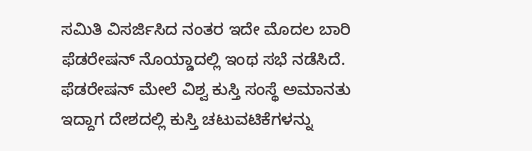ಸಮಿತಿ ವಿಸರ್ಜಿಸಿದ ನಂತರ ಇದೇ ಮೊದಲ ಬಾರಿ ಫೆಡರೇಷನ್‌ ನೊಯ್ಡಾದಲ್ಲಿ ಇಂಥ ಸಭೆ ನಡೆಸಿದೆ. ಫೆಡರೇಷನ್‌ ಮೇಲೆ ವಿಶ್ವ ಕುಸ್ತಿ ಸಂಸ್ಥೆ ಅಮಾನತು ಇದ್ದಾಗ ದೇಶದಲ್ಲಿ ಕುಸ್ತಿ ಚಟುವಟಿಕೆಗಳನ್ನು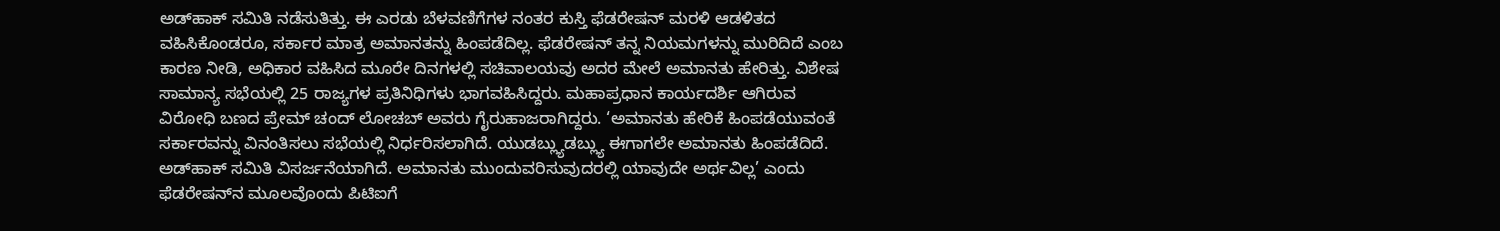ಅಡ್‌ಹಾಕ್‌ ಸಮಿತಿ ನಡೆಸುತಿತ್ತು. ಈ ಎರಡು ಬೆಳವಣಿಗೆಗಳ ನಂತರ ಕುಸ್ತಿ ಫೆಡರೇಷನ್‌ ಮರಳಿ ಆಡಳಿತದ ವಹಿಸಿಕೊಂಡರೂ, ಸರ್ಕಾರ ಮಾತ್ರ ಅಮಾನತನ್ನು ಹಿಂಪಡೆದಿಲ್ಲ. ಫೆಡರೇಷನ್ ತನ್ನ ನಿಯಮಗಳನ್ನು ಮುರಿದಿದೆ ಎಂಬ ಕಾರಣ ನೀಡಿ, ಅಧಿಕಾರ ವಹಿಸಿದ ಮೂರೇ ದಿನಗಳಲ್ಲಿ ಸಚಿವಾಲಯವು ಅದರ ಮೇಲೆ ಅಮಾನತು ಹೇರಿತ್ತು. ವಿಶೇಷ ಸಾಮಾನ್ಯ ಸಭೆಯಲ್ಲಿ 25 ರಾಜ್ಯಗಳ ಪ್ರತಿನಿಧಿಗಳು ಭಾಗವಹಿಸಿದ್ದರು. ಮಹಾಪ್ರಧಾನ ಕಾರ್ಯದರ್ಶಿ ಆಗಿರುವ ವಿರೋಧಿ ಬಣದ ಪ್ರೇಮ್‌ ಚಂದ್‌ ಲೋಚಬ್ ಅವರು ಗೈರುಹಾಜರಾಗಿದ್ದರು. ‘ಅಮಾನತು ಹೇರಿಕೆ ಹಿಂಪಡೆಯುವಂತೆ ಸರ್ಕಾರವನ್ನು ವಿನಂತಿಸಲು ಸಭೆಯಲ್ಲಿ ನಿರ್ಧರಿಸಲಾಗಿದೆ. ಯುಡಬ್ಲ್ಯುಡಬ್ಲ್ಯು ಈಗಾಗಲೇ ಅಮಾನತು ಹಿಂಪಡೆದಿದೆ. ಅಡ್‌ಹಾಕ್ ಸಮಿತಿ ವಿಸರ್ಜನೆಯಾಗಿದೆ. ಅಮಾನತು ಮುಂದುವರಿಸುವುದರಲ್ಲಿ ಯಾವುದೇ ಅರ್ಥವಿಲ್ಲ’ ಎಂದು ಫೆಡರೇಷನ್‌ನ ಮೂಲವೊಂದು ಪಿಟಿಐಗೆ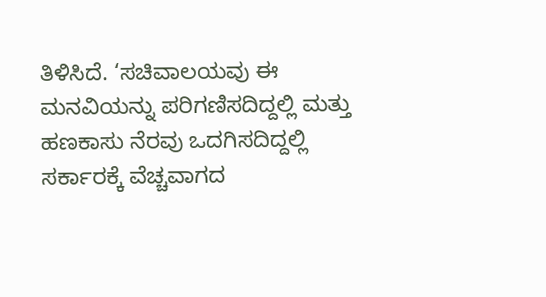ತಿಳಿಸಿದೆ. ‘ಸಚಿವಾಲಯವು ಈ ಮನವಿಯನ್ನು ಪರಿಗಣಿಸದಿದ್ದಲ್ಲಿ ಮತ್ತು ಹಣಕಾಸು ನೆರವು ಒದಗಿಸದಿದ್ದಲ್ಲಿ ಸರ್ಕಾರಕ್ಕೆ ವೆಚ್ಚವಾಗದ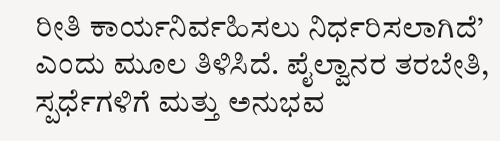ರೀತಿ ಕಾರ್ಯನಿರ್ವಹಿಸಲು ನಿರ್ಧರಿಸಲಾಗಿದೆ’ ಎಂದು ಮೂಲ ತಿಳಿಸಿದೆ. ಪೈಲ್ವಾನರ ತರಬೇತಿ, ಸ್ಪರ್ಧೆಗಳಿಗೆ ಮತ್ತು ಅನುಭವ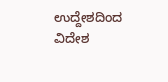ಉದ್ದೇಶದಿಂದ ವಿದೇಶ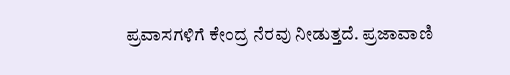ಪ್ರವಾಸಗಳಿಗೆ ಕೇಂದ್ರ ನೆರವು ನೀಡುತ್ತದೆ. ಪ್ರಜಾವಾಣಿ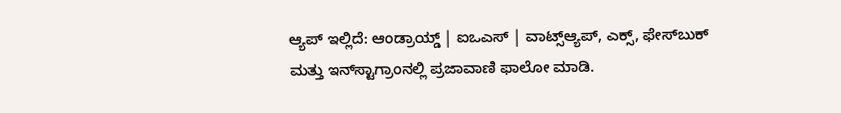ಆ್ಯಪ್ ಇಲ್ಲಿದೆ: ಆಂಡ್ರಾಯ್ಡ್ | ಐಒಎಸ್ | ವಾಟ್ಸ್ಆ್ಯಪ್, ಎಕ್ಸ್, ಫೇಸ್‌ಬುಕ್ ಮತ್ತು ಇನ್‌ಸ್ಟಾಗ್ರಾಂನಲ್ಲಿ ಪ್ರಜಾವಾಣಿ ಫಾಲೋ ಮಾಡಿ.